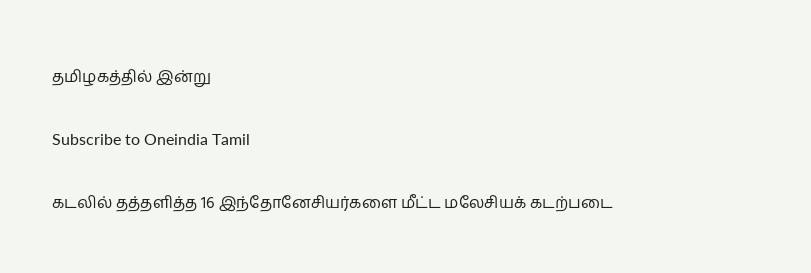தமிழகத்தில் இன்று

Subscribe to Oneindia Tamil

கடலில் தத்தளித்த 16 இந்தோனேசியர்களை மீட்ட மலேசியக் கடற்படை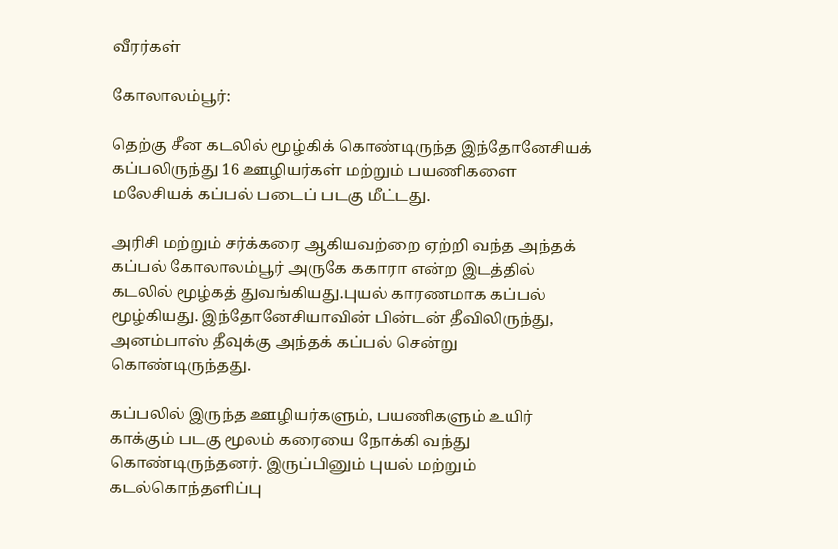வீரர்கள்

கோலாலம்பூர்:

தெற்கு சீன கடலில் மூழ்கிக் கொண்டிருந்த இந்தோனேசியக் கப்பலிருந்து 16 ஊழியர்கள் மற்றும் பயணிகளை மலேசியக் கப்பல் படைப் படகு மீட்டது.

அரிசி மற்றும் சர்க்கரை ஆகியவற்றை ஏற்றி வந்த அந்தக் கப்பல் கோலாலம்பூர் அருகே ககாரா என்ற இடத்தில் கடலில் மூழ்கத் துவங்கியது.புயல் காரணமாக கப்பல் மூழ்கியது. இந்தோனேசியாவின் பின்டன் தீவிலிருந்து, அனம்பாஸ் தீவுக்கு அந்தக் கப்பல் சென்று கொண்டிருந்தது.

கப்பலில் இருந்த ஊழியர்களும், பயணிகளும் உயிர் காக்கும் படகு மூலம் கரையை நோக்கி வந்து கொண்டிருந்தனர். இருப்பினும் புயல் மற்றும் கடல்கொந்தளிப்பு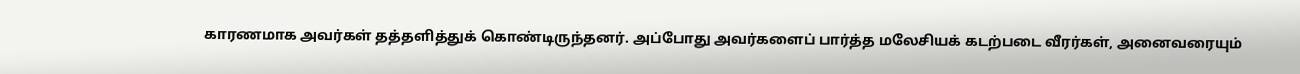காரணமாக அவர்கள் தத்தளித்துக் கொண்டிருந்தனர். அப்போது அவர்களைப் பார்த்த மலேசியக் கடற்படை வீரர்கள், அனைவரையும்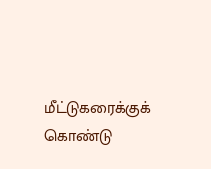மீட்டுகரைக்குக் கொண்டு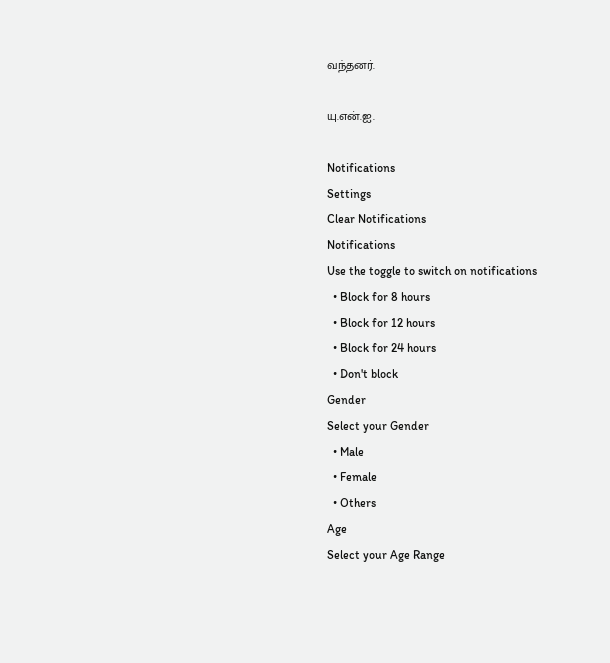வந்தனர்.

யு.என்.ஐ.

Notifications
Settings
Clear Notifications
Notifications
Use the toggle to switch on notifications
  • Block for 8 hours
  • Block for 12 hours
  • Block for 24 hours
  • Don't block
Gender
Select your Gender
  • Male
  • Female
  • Others
Age
Select your Age Range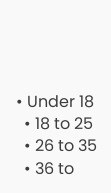• Under 18
  • 18 to 25
  • 26 to 35
  • 36 to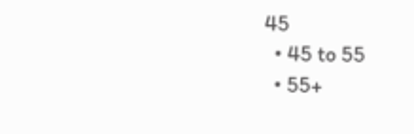45
  • 45 to 55
  • 55+